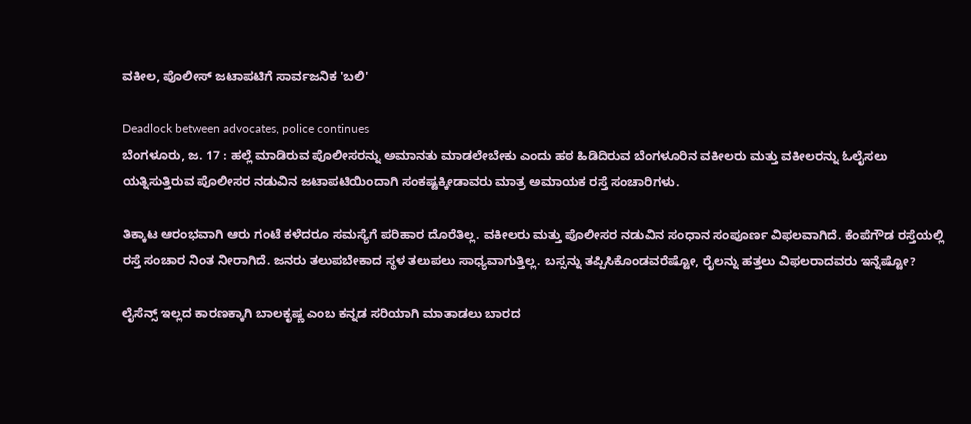ವಕೀಲ, ಪೊಲೀಸ್ ಜಟಾಪಟಿಗೆ ಸಾರ್ವಜನಿಕ 'ಬಲಿ'

Deadlock between advocates, police continues
ಬೆಂಗಳೂರು, ಜ. 17 : ಹಲ್ಲೆ ಮಾಡಿರುವ ಪೊಲೀಸರನ್ನು ಅಮಾನತು ಮಾಡಲೇಬೇಕು ಎಂದು ಹಠ ಹಿಡಿದಿರುವ ಬೆಂಗಳೂರಿನ ವಕೀಲರು ಮತ್ತು ವಕೀಲರನ್ನು ಓಲೈಸಲು ಯತ್ನಿಸುತ್ತಿರುವ ಪೊಲೀಸರ ನಡುವಿನ ಜಟಾಪಟಿಯಿಂದಾಗಿ ಸಂಕಷ್ಟಕ್ಕೀಡಾವರು ಮಾತ್ರ ಅಮಾಯಕ ರಸ್ತೆ ಸಂಚಾರಿಗಳು.

ತಿಕ್ಕಾಟ ಆರಂಭವಾಗಿ ಆರು ಗಂಟೆ ಕಳೆದರೂ ಸಮಸ್ಯೆಗೆ ಪರಿಹಾರ ದೊರೆತಿಲ್ಲ. ವಕೀಲರು ಮತ್ತು ಪೊಲೀಸರ ನಡುವಿನ ಸಂಧಾನ ಸಂಪೂರ್ಣ ವಿಫಲವಾಗಿದೆ. ಕೆಂಪೆಗೌಡ ರಸ್ತೆಯಲ್ಲಿ ರಸ್ತೆ ಸಂಚಾರ ನಿಂತ ನೀರಾಗಿದೆ. ಜನರು ತಲುಪಬೇಕಾದ ಸ್ಥಳ ತಲುಪಲು ಸಾಧ್ಯವಾಗುತ್ತಿಲ್ಲ. ಬಸ್ಸನ್ನು ತಪ್ಪಿಸಿಕೊಂಡವರೆಷ್ಟೋ, ರೈಲನ್ನು ಹತ್ತಲು ವಿಫಲರಾದವರು ಇನ್ನೆಷ್ಟೋ?

ಲೈಸೆನ್ಸ್ ಇಲ್ಲದ ಕಾರಣಕ್ಕಾಗಿ ಬಾಲಕೃಷ್ಣ ಎಂಬ ಕನ್ನಡ ಸರಿಯಾಗಿ ಮಾತಾಡಲು ಬಾರದ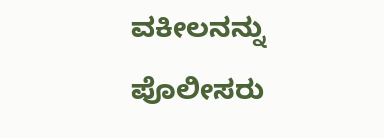ವಕೀಲನನ್ನು ಪೊಲೀಸರು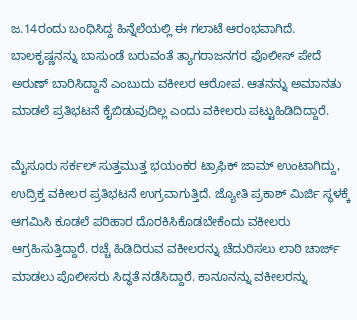ಜ.14ರಂದು ಬಂಧಿಸಿದ್ದ ಹಿನ್ನೆಲೆಯಲ್ಲಿ ಈ ಗಲಾಟೆ ಆರಂಭವಾಗಿದೆ. ಬಾಲಕೃಷ್ಣನನ್ನು ಬಾಸುಂಡೆ ಬರುವಂತೆ ತ್ಯಾಗರಾಜನಗರ ಪೊಲೀಸ್ ಪೇದೆ ಅರುಣ್ ಬಾರಿಸಿದ್ದಾನೆ ಎಂಬುದು ವಕೀಲರ ಆರೋಪ. ಆತನನ್ನು ಅಮಾನತು ಮಾಡಲೆ ಪ್ರತಿಭಟನೆ ಕೈಬಿಡುವುದಿಲ್ಲ ಎಂದು ವಕೀಲರು ಪಟ್ಟುಹಿಡಿದಿದ್ದಾರೆ.

ಮೈಸೂರು ಸರ್ಕಲ್ ಸುತ್ತಮುತ್ತ ಭಯಂಕರ ಟ್ರಾಫಿಕ್ ಜಾಮ್ ಉಂಟಾಗಿದ್ದು, ಉದ್ರಿಕ್ತ ವಕೀಲರ ಪ್ರತಿಭಟನೆ ಉಗ್ರವಾಗುತ್ತಿದೆ. ಜ್ಯೋತಿ ಪ್ರಕಾಶ್ ಮಿರ್ಜಿ ಸ್ಥಳಕ್ಕೆ ಆಗಮಿಸಿ ಕೂಡಲೆ ಪರಿಹಾರ ದೊರಕಿಸಿಕೊಡಬೇಕೆಂದು ವಕೀಲರು ಆಗ್ರಹಿಸುತ್ತಿದ್ದಾರೆ. ರಚ್ಚೆ ಹಿಡಿದಿರುವ ವಕೀಲರನ್ನು ಚೆದುರಿಸಲು ಲಾಠಿ ಚಾರ್ಜ್ ಮಾಡಲು ಪೊಲೀಸರು ಸಿದ್ಧತೆ ನಡೆಸಿದ್ದಾರೆ. ಕಾನೂನನ್ನು ವಕೀಲರನ್ನು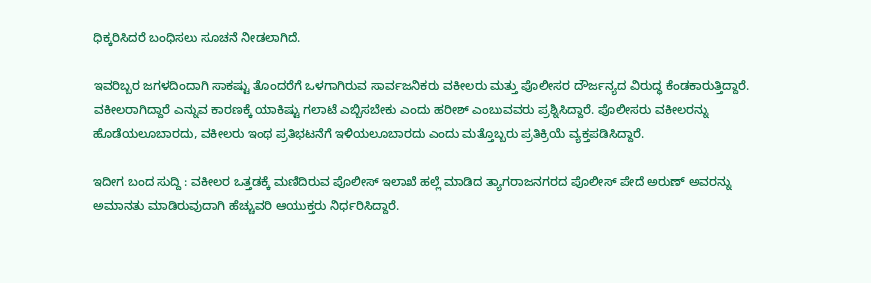ಧಿಕ್ಕರಿಸಿದರೆ ಬಂಧಿಸಲು ಸೂಚನೆ ನೀಡಲಾಗಿದೆ.

ಇವರಿಬ್ಬರ ಜಗಳದಿಂದಾಗಿ ಸಾಕಷ್ಟು ತೊಂದರೆಗೆ ಒಳಗಾಗಿರುವ ಸಾರ್ವಜನಿಕರು ವಕೀಲರು ಮತ್ತು ಪೊಲೀಸರ ದೌರ್ಜನ್ಯದ ವಿರುದ್ಧ ಕೆಂಡಕಾರುತ್ತಿದ್ದಾರೆ. ವಕೀಲರಾಗಿದ್ದಾರೆ ಎನ್ನುವ ಕಾರಣಕ್ಕೆ ಯಾಕಿಷ್ಟು ಗಲಾಟೆ ಎಬ್ಬಿಸಬೇಕು ಎಂದು ಹರೀಶ್ ಎಂಬುವವರು ಪ್ರಶ್ನಿಸಿದ್ದಾರೆ. ಪೊಲೀಸರು ವಕೀಲರನ್ನು ಹೊಡೆಯಲೂಬಾರದು, ವಕೀಲರು ಇಂಥ ಪ್ರತಿಭಟನೆಗೆ ಇಳಿಯಲೂಬಾರದು ಎಂದು ಮತ್ತೊಬ್ಬರು ಪ್ರತಿಕ್ರಿಯೆ ವ್ಯಕ್ತಪಡಿಸಿದ್ದಾರೆ.

ಇದೀಗ ಬಂದ ಸುದ್ದಿ : ವಕೀಲರ ಒತ್ತಡಕ್ಕೆ ಮಣಿದಿರುವ ಪೊಲೀಸ್ ಇಲಾಖೆ ಹಲ್ಲೆ ಮಾಡಿದ ತ್ಯಾಗರಾಜನಗರದ ಪೊಲೀಸ್ ಪೇದೆ ಅರುಣ್ ಅವರನ್ನು ಅಮಾನತು ಮಾಡಿರುವುದಾಗಿ ಹೆಚ್ಚುವರಿ ಆಯುಕ್ತರು ನಿರ್ಧರಿಸಿದ್ದಾರೆ.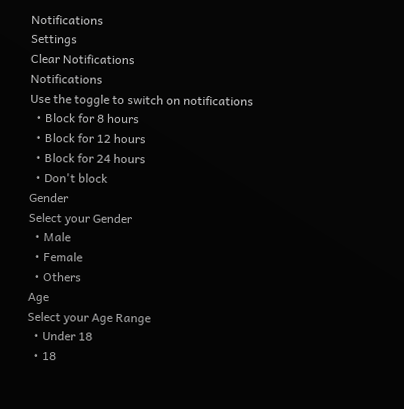Notifications
Settings
Clear Notifications
Notifications
Use the toggle to switch on notifications
  • Block for 8 hours
  • Block for 12 hours
  • Block for 24 hours
  • Don't block
Gender
Select your Gender
  • Male
  • Female
  • Others
Age
Select your Age Range
  • Under 18
  • 18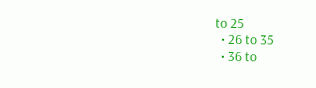to 25
  • 26 to 35
  • 36 to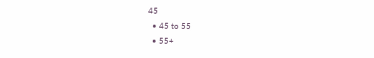45
  • 45 to 55
  • 55+